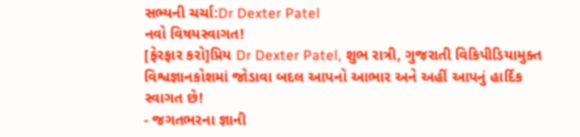સભ્યની ચર્ચા:Dr Dexter Patel
નવો વિષયસ્વાગત!
[ફેરફાર કરો]પ્રિય Dr Dexter Patel, શુભ રાત્રી, ગુજરાતી વિકિપીડિયામુક્ત વિશ્વજ્ઞાનકોશમાં જોડાવા બદલ આપનો આભાર અને અહીં આપનું હાર્દિક સ્વાગત છે!
- જગતભરના જ્ઞાની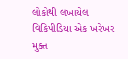લોકોથી લખાયેલ વિકિપીડિયા એક ખરેખર મુક્ત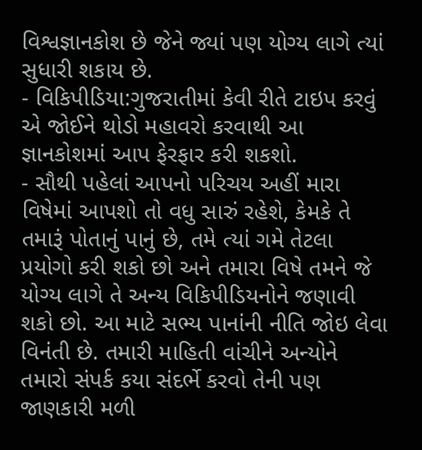વિશ્વજ્ઞાનકોશ છે જેને જ્યાં પણ યોગ્ય લાગે ત્યાં સુધારી શકાય છે.
- વિકિપીડિયા:ગુજરાતીમાં કેવી રીતે ટાઇપ કરવું એ જોઈને થોડો મહાવરો કરવાથી આ જ્ઞાનકોશમાં આપ ફેરફાર કરી શકશો.
- સૌથી પહેલાં આપનો પરિચય અહીં મારા વિષેમાં આપશો તો વધુ સારું રહેશે, કેમકે તે તમારૂં પોતાનું પાનું છે, તમે ત્યાં ગમે તેટલા પ્રયોગો કરી શકો છો અને તમારા વિષે તમને જે યોગ્ય લાગે તે અન્ય વિકિપીડિયનોને જણાવી શકો છો. આ માટે સભ્ય પાનાંની નીતિ જોઇ લેવા વિનંતી છે. તમારી માહિતી વાંચીને અન્યોને તમારો સંપર્ક કયા સંદર્ભે કરવો તેની પણ જાણકારી મળી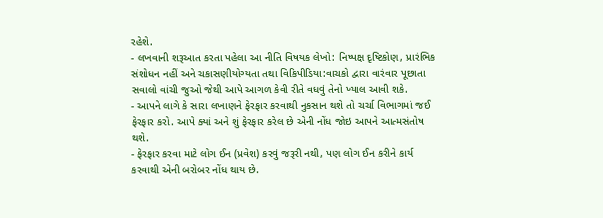રહેશે.
- લખવાની શરૂઆત કરતા પહેલા આ નીતિ વિષયક લેખો: નિષ્પક્ષ દૃષ્ટિકોણ, પ્રારંભિક સંશોધન નહીં અને ચકાસણીયોગ્યતા તથા વિકિપીડિયા:વાચકો દ્વારા વારંવાર પૂછાતા સવાલો વાંચી જુઓ જેથી આપે આગળ કેવી રીતે વધવું તેનો ખ્યાલ આવી શકે.
- આપને લાગે કે સારા લખાણને ફેરફાર કરવાથી નુકસાન થશે તો ચર્ચા વિભાગમાં જઈ ફેરફાર કરો. આપે ક્યાં અને શું ફેરફાર કરેલ છે એની નોંધ જોઇ આપને આત્મસંતોષ થશે.
- ફેરફાર કરવા માટે લોગ ઈન (પ્રવેશ) કરવું જરૂરી નથી, પણ લોગ ઈન કરીને કાર્ય કરવાથી એની બરોબર નોંધ થાય છે.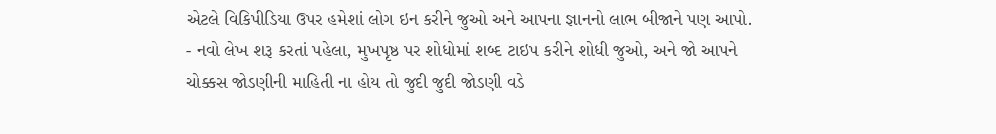એટલે વિકિપીડિયા ઉપર હમેશાં લોગ ઇન કરીને જુઓ અને આપના જ્ઞાનનો લાભ બીજાને પણ આપો.
- નવો લેખ શરૂ કરતાં પહેલા, મુખપૃષ્ઠ પર શોધોમાં શબ્દ ટાઇપ કરીને શોધી જુઓ, અને જો આપને ચોક્કસ જોડણીની માહિતી ના હોય તો જુદી જુદી જોડણી વડે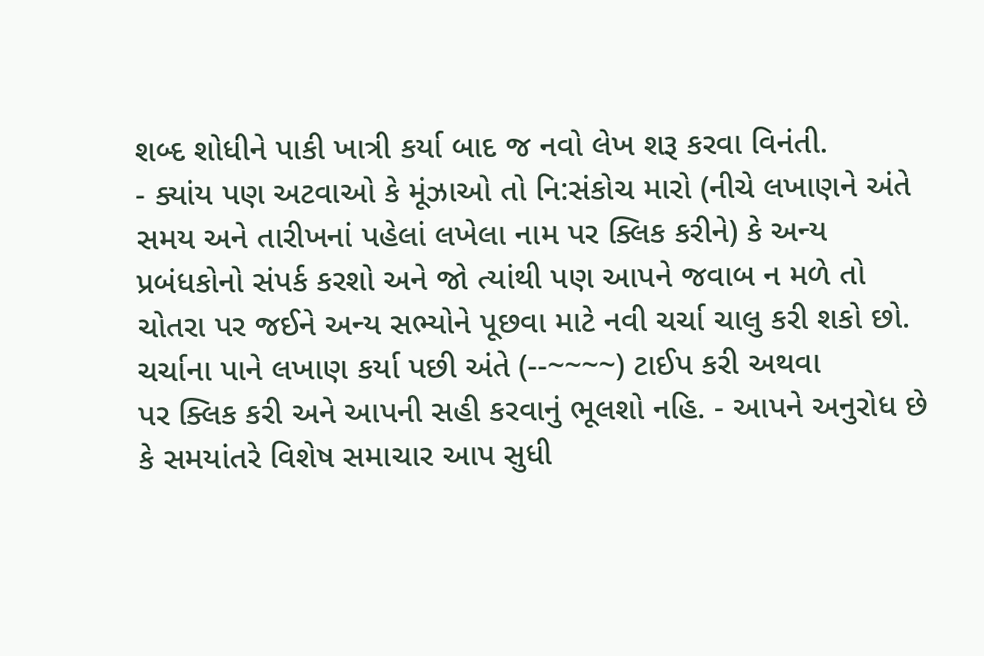શબ્દ શોધીને પાકી ખાત્રી કર્યા બાદ જ નવો લેખ શરૂ કરવા વિનંતી.
- ક્યાંય પણ અટવાઓ કે મૂંઝાઓ તો નિ:સંકોચ મારો (નીચે લખાણને અંતે સમય અને તારીખનાં પહેલાં લખેલા નામ પર ક્લિક કરીને) કે અન્ય પ્રબંધકોનો સંપર્ક કરશો અને જો ત્યાંથી પણ આપને જવાબ ન મળે તો ચોતરા પર જઈને અન્ય સભ્યોને પૂછવા માટે નવી ચર્ચા ચાલુ કરી શકો છો. ચર્ચાના પાને લખાણ કર્યા પછી અંતે (--~~~~) ટાઈપ કરી અથવા
પર ક્લિક કરી અને આપની સહી કરવાનું ભૂલશો નહિ. - આપને અનુરોધ છે કે સમયાંતરે વિશેષ સમાચાર આપ સુધી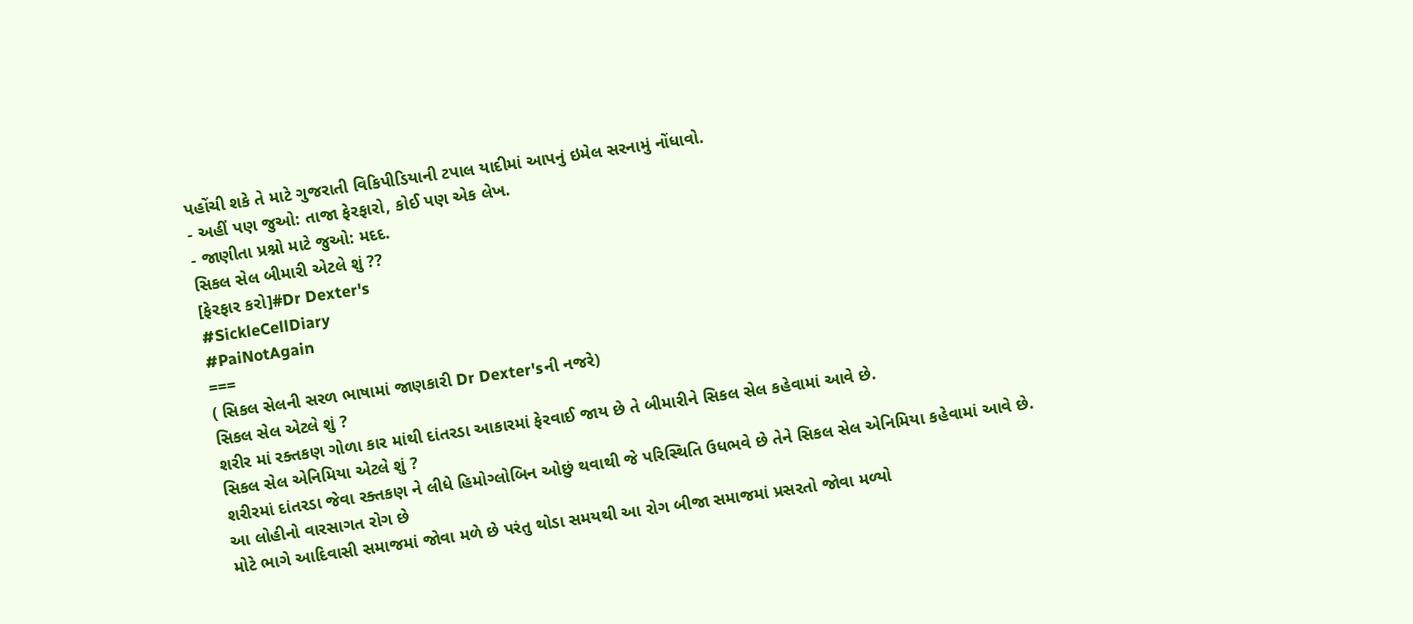પહોંચી શકે તે માટે ગુજરાતી વિકિપીડિયાની ટપાલ યાદીમાં આપનું ઇમેલ સરનામું નોંધાવો.
- અહીં પણ જુઓ: તાજા ફેરફારો, કોઈ પણ એક લેખ.
- જાણીતા પ્રશ્નો માટે જુઓ: મદદ.
સિકલ સેલ બીમારી એટલે શું ??
[ફેરફાર કરો]#Dr Dexter's
#SickleCellDiary
#PaiNotAgain
===
( સિકલ સેલની સરળ ભાષામાં જાણકારી Dr Dexter'sની નજરે)
સિકલ સેલ એટલે શું ?
શરીર માં રક્તકણ ગોળા કાર માંથી દાંતરડા આકારમાં ફેરવાઈ જાય છે તે બીમારીને સિકલ સેલ કહેવામાં આવે છે.
સિકલ સેલ એનિમિયા એટલે શું ?
શરીરમાં દાંતરડા જેવા રક્તકણ ને લીધે હિમોગ્લોબિન ઓછું થવાથી જે પરિસ્થિતિ ઉધભવે છે તેને સિકલ સેલ એનિમિયા કહેવામાં આવે છે.
આ લોહીનો વારસાગત રોગ છે
મોટે ભાગે આદિવાસી સમાજમાં જોવા મળે છે પરંતુ થોડા સમયથી આ રોગ બીજા સમાજમાં પ્રસરતો જોવા મળ્યો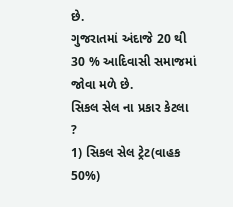છે.
ગુજરાતમાં અંદાજે 20 થી 30 % આદિવાસી સમાજમાં જોવા મળે છે.
સિકલ સેલ ના પ્રકાર કેટલા ?
1) સિકલ સેલ ટ્રેટ(વાહક 50%)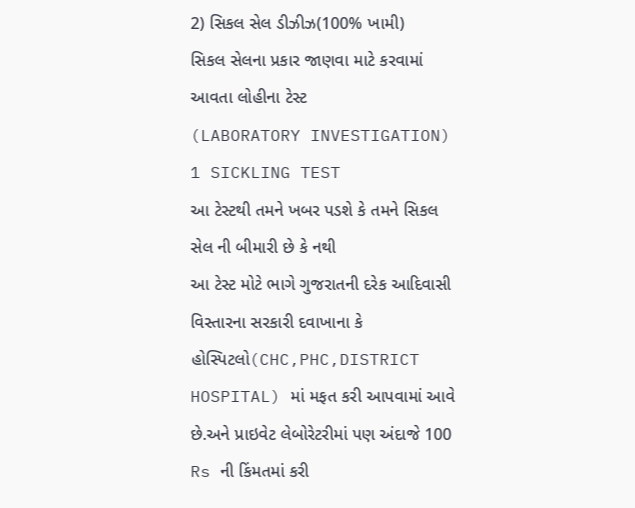2) સિકલ સેલ ડીઝીઝ(100% ખામી)
સિકલ સેલના પ્રકાર જાણવા માટે કરવામાં આવતા લોહીના ટેસ્ટ
(LABORATORY INVESTIGATION)
1 SICKLING TEST
આ ટેસ્ટથી તમને ખબર પડશે કે તમને સિકલ સેલ ની બીમારી છે કે નથી
આ ટેસ્ટ મોટે ભાગે ગુજરાતની દરેક આદિવાસી વિસ્તારના સરકારી દવાખાના કે હોસ્પિટલો(CHC,PHC,DISTRICT HOSPITAL) માં મફત કરી આપવામાં આવે છે.અને પ્રાઇવેટ લેબોરેટરીમાં પણ અંદાજે 100 Rs ની કિંમતમાં કરી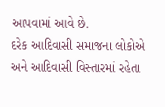આપવામાં આવે છે.
દરેક આદિવાસી સમાજના લોકોએ અને આદિવાસી વિસ્તારમાં રહેતા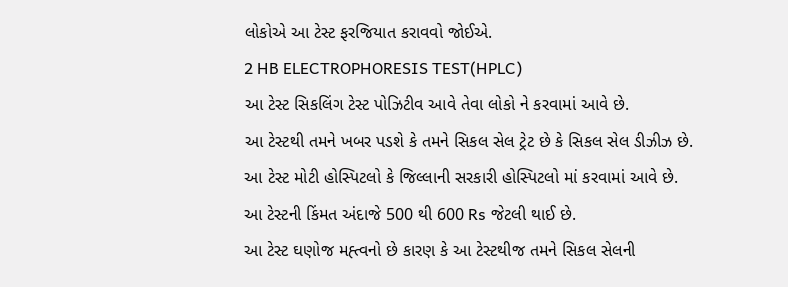લોકોએ આ ટેસ્ટ ફરજિયાત કરાવવો જોઈએ.
2 HB ELECTROPHORESIS TEST(HPLC)
આ ટેસ્ટ સિકલિંગ ટેસ્ટ પોઝિટીવ આવે તેવા લોકો ને કરવામાં આવે છે.
આ ટેસ્ટથી તમને ખબર પડશે કે તમને સિકલ સેલ ટ્રેટ છે કે સિકલ સેલ ડીઝીઝ છે.
આ ટેસ્ટ મોટી હોસ્પિટલો કે જિલ્લાની સરકારી હોસ્પિટલો માં કરવામાં આવે છે.
આ ટેસ્ટની કિંમત અંદાજે 500 થી 600 Rs જેટલી થાઈ છે.
આ ટેસ્ટ ઘણોજ મહ્ત્વનો છે કારણ કે આ ટેસ્ટથીજ તમને સિકલ સેલની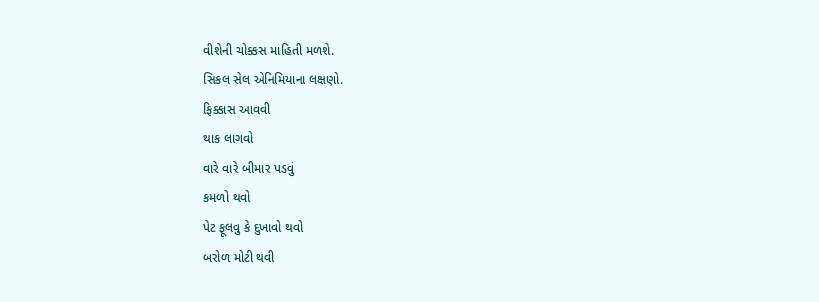વીશેની ચોક્કસ માહિતી મળશે.
સિકલ સેલ એનિમિયાના લક્ષણો.
ફિક્કાસ આવવી
થાક લાગવો
વારે વારે બીમાર પડવું
કમળો થવો
પેટ ફૂલવુ કે દુખાવો થવો
બરોળ મોટી થવી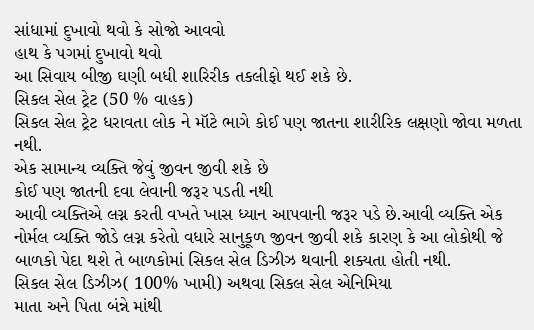સાંધામાં દુખાવો થવો કે સોજો આવવો
હાથ કે પગમાં દુખાવો થવો
આ સિવાય બીજી ઘણી બધી શારિરીક તકલીફો થઈ શકે છે.
સિકલ સેલ ટ્રેટ (50 % વાહક)
સિકલ સેલ ટ્રેટ ધરાવતા લોક ને મૉટે ભાગે કોઈ પણ જાતના શારીરિક લક્ષણો જોવા મળતા નથી.
એક સામાન્ય વ્યક્તિ જેવું જીવન જીવી શકે છે
કોઈ પણ જાતની દવા લેવાની જરૂર પડતી નથી
આવી વ્યક્તિએ લગ્ન કરતી વખતે ખાસ ધ્યાન આપવાની જરૂર પડે છે.આવી વ્યક્તિ એક નોર્મલ વ્યક્તિ જોડે લગ્ન કરેતો વધારે સાનુકૂળ જીવન જીવી શકે કારણ કે આ લોકોથી જે બાળકો પેદા થશે તે બાળકોમાં સિકલ સેલ ડિઝીઝ થવાની શક્યતા હોતી નથી.
સિકલ સેલ ડિઝીઝ( 100% ખામી) અથવા સિકલ સેલ એનિમિયા
માતા અને પિતા બંન્ને માંથી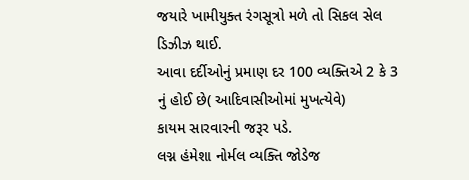જયારે ખામીયુક્ત રંગસૂત્રો મળે તો સિકલ સેલ ડિઝીઝ થાઈ.
આવા દર્દીઓનું પ્રમાણ દર 100 વ્યક્તિએ 2 કે 3 નું હોઈ છે( આદિવાસીઓમાં મુખત્યેવે)
કાયમ સારવારની જરૂર પડે.
લગ્ન હંમેશા નોર્મલ વ્યક્તિ જોડેજ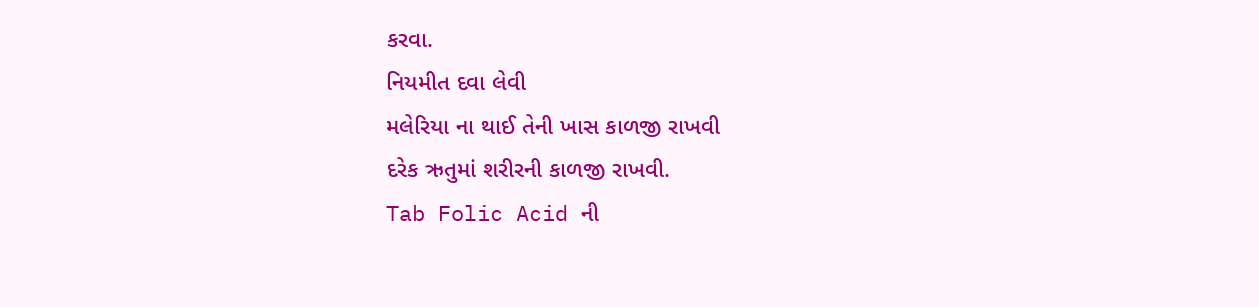કરવા.
નિયમીત દવા લેવી
મલેરિયા ના થાઈ તેની ખાસ કાળજી રાખવી
દરેક ઋતુમાં શરીરની કાળજી રાખવી.
Tab Folic Acid ની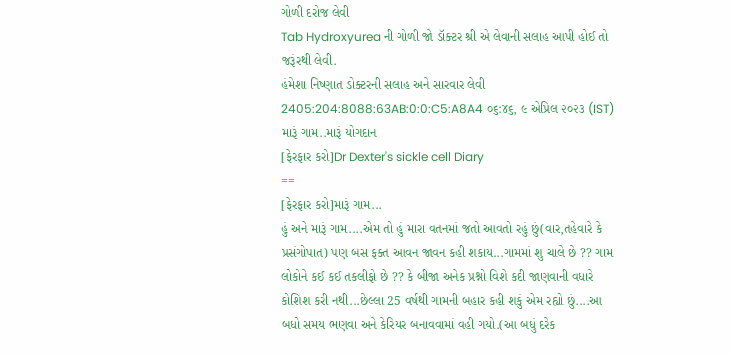ગોળી દરોજ લેવી
Tab Hydroxyurea ની ગોળી જો ડૉક્ટર શ્રી એ લેવાની સલાહ આપી હોઈ તો જરૂંરથી લેવી.
હંમેશા નિષ્ણાત ડોક્ટરની સલાહ અને સારવાર લેવી 2405:204:8088:63AB:0:0:C5:A8A4 ૦૬:૪૬, ૯ એપ્રિલ ૨૦૨૩ (IST)
મારૂં ગામ..મારૂં યોગદાન
[ફેરફાર કરો]Dr Dexter's sickle cell Diary
==
[ફેરફાર કરો]મારૂં ગામ...
હું અને મારૂં ગામ....એમ તો હું મારા વતનમાં જતો આવતો રહું છું(વાર,તહેવારે કે પ્રસંગોપાત) પણ બસ ફક્ત આવન જાવન કહી શકાય...ગામમાં શુ ચાલે છે ?? ગામ લોકોને કઈ કઈ તકલીફો છે ?? કે બીજા અનેક પ્રશ્નો વિશે કદી જાણવાની વધારે કોશિશ કરી નથી...છેલ્લા 25 વર્ષથી ગામની બહાર કહી શકું એમ રહ્યો છું....આ બધો સમય ભણવા અને કેરિયર બનાવવામાં વહી ગયો.(આ બધું દરેક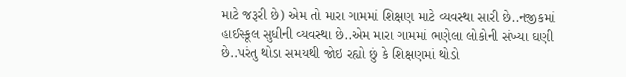માટે જરૂરી છે) એમ તો મારા ગામમાં શિક્ષણ માટે વ્યવસ્થા સારી છે..નજીકમાં હાઈસ્કૂલ સુધીની વ્યવસ્થા છે..એમ મારા ગામમાં ભણેલા લોકોની સંખ્યા ઘણી છે..પરંતુ થોડા સમયથી જોઇ રહ્યો છું કે શિક્ષણમાં થોડો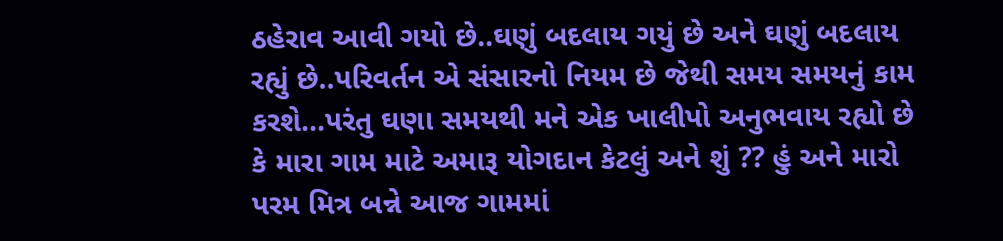ઠહેરાવ આવી ગયો છે..ઘણું બદલાય ગયું છે અને ઘણું બદલાય રહ્યું છે..પરિવર્તન એ સંસારનો નિયમ છે જેથી સમય સમયનું કામ કરશે...પરંતુ ઘણા સમયથી મને એક ખાલીપો અનુભવાય રહ્યો છે કે મારા ગામ માટે અમારૂ યોગદાન કેટલું અને શું ?? હું અને મારો પરમ મિત્ર બન્ને આજ ગામમાં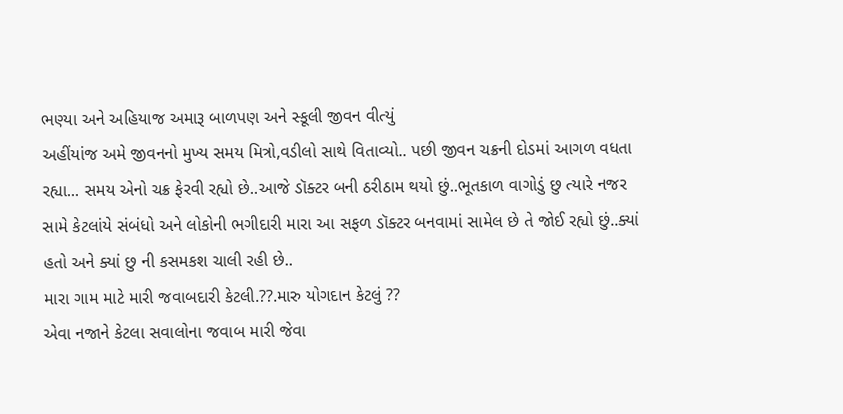ભણ્યા અને અહિયાજ અમારૂ બાળપણ અને સ્કૂલી જીવન વીત્યું
અહીંયાંજ અમે જીવનનો મુખ્ય સમય મિત્રો,વડીલો સાથે વિતાવ્યો.. પછી જીવન ચક્રની દોડમાં આગળ વધતા રહ્યા... સમય એનો ચક્ર ફેરવી રહ્યો છે..આજે ડૉક્ટર બની ઠરીઠામ થયો છું..ભૂતકાળ વાગોડું છુ ત્યારે નજર સામે કેટલાંયે સંબંધો અને લોકોની ભગીદારી મારા આ સફળ ડૉક્ટર બનવામાં સામેલ છે તે જોઈ રહ્યો છું..ક્યાં હતો અને ક્યાં છુ ની કસમકશ ચાલી રહી છે..
મારા ગામ માટે મારી જવાબદારી કેટલી.??.મારુ યોગદાન કેટલું ??
એવા નજાને કેટલા સવાલોના જવાબ મારી જેવા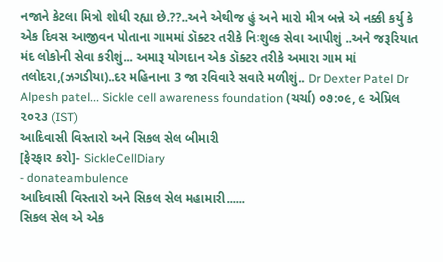નજાને કેટલા મિત્રો શોધી રહ્યા છે.??..અને એથીજ હું અને મારો મીત્ર બન્ને એ નક્કી કર્યુ કે એક દિવસ આજીવન પોતાના ગામમાં ડૉક્ટર તરીકે નિઃશુલ્ક સેવા આપીશું ..અને જરૂરિયાત મંદ લોકોની સેવા કરીશું... અમારૂ યોગદાન એક ડૉક્ટર તરીકે અમારા ગામ માં તલોદરા,(ઝગડીયા)..દર મહિનાના 3 જા રવિવારે સવારે મળીશું.. Dr Dexter Patel Dr Alpesh patel... Sickle cell awareness foundation (ચર્ચા) ૦૭:૦૯, ૯ એપ્રિલ ૨૦૨૩ (IST)
આદિવાસી વિસ્તારો અને સિકલ સેલ બીમારી
[ફેરફાર કરો]- SickleCellDiary
- donateambulence
આદિવાસી વિસ્તારો અને સિકલ સેલ મહામારી......
સિકલ સેલ એ એક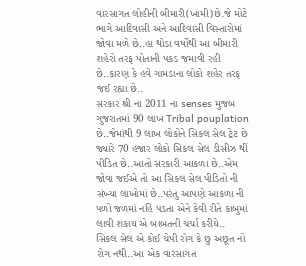વારસાગત લોહીની બીમારી(ખામી)છે.જે મોટે ભાગે આદિવાસી અને આદિવાસી વિસ્તારોમાં જોવા મળે છે..હા થોડા વર્ષોથી આ બીમારી શહેરો તરફ પોતાની પકડ જમાવી રહી છે..કારણ કે હવે ગામડાના લોકો શહેર તરફ જઈ રહ્યા છે..
સરકાર શ્રી ના 2011 ના senses મુજબ ગુજરાતમાં 90 લાખ Tribal pouplation છે..જેમાંથી 9 લાખ લોકોને સિકલ સેલ ટ્રેટ છે જ્યારે 70 હજાર લોકો સિકલ સેલ ડીસીઝ થીં પીડિત છે..આતો સરકારી આકળા છે..એમ જોવા જઈએ તો આ સિકલ સેલ પીડિતો ની સંખ્યા લાખોમાં છે..પરંતુ આપણે આકળા ની પળો જળમાં નહિ પડતા એને કેવી રીતે કાબુમાં લાવી શકાય એ બાબતની ચર્ચા કરીયે..
સિકલ સેલ એ કોઈ ચેપી રોગ કે છુ અછૂત નો રોગ નથી..આ એક વારસાગત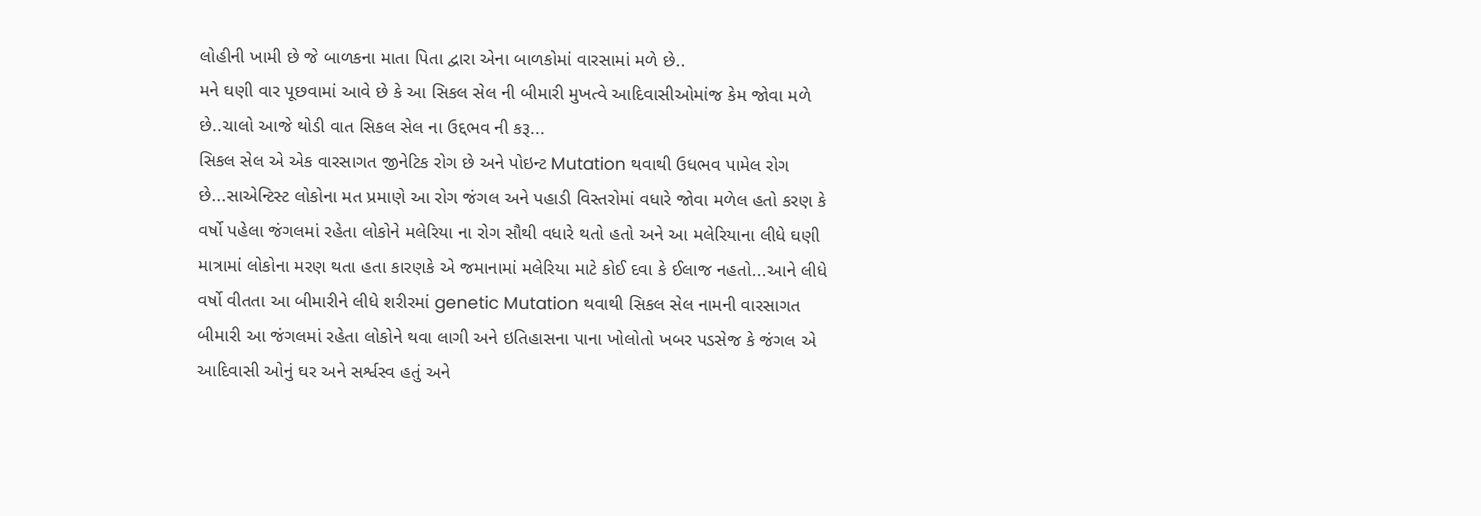લોહીની ખામી છે જે બાળકના માતા પિતા દ્વારા એના બાળકોમાં વારસામાં મળે છે..
મને ઘણી વાર પૂછવામાં આવે છે કે આ સિકલ સેલ ની બીમારી મુખત્વે આદિવાસીઓમાંજ કેમ જોવા મળે છે..ચાલો આજે થોડી વાત સિકલ સેલ ના ઉદ્દભવ ની કરૂ...
સિકલ સેલ એ એક વારસાગત જીનેટિક રોગ છે અને પોઇન્ટ Mutation થવાથી ઉધભવ પામેલ રોગ છે...સાએન્ટિસ્ટ લોકોના મત પ્રમાણે આ રોગ જંગલ અને પહાડી વિસ્તરોમાં વધારે જોવા મળેલ હતો કરણ કે વર્ષો પહેલા જંગલમાં રહેતા લોકોને મલેરિયા ના રોગ સૌથી વધારે થતો હતો અને આ મલેરિયાના લીધે ઘણી માત્રામાં લોકોના મરણ થતા હતા કારણકે એ જમાનામાં મલેરિયા માટે કોઈ દવા કે ઈલાજ નહતો...આને લીધે વર્ષો વીતતા આ બીમારીને લીધે શરીરમાં genetic Mutation થવાથી સિકલ સેલ નામની વારસાગત બીમારી આ જંગલમાં રહેતા લોકોને થવા લાગી અને ઇતિહાસના પાના ખોલોતો ખબર પડસેજ કે જંગલ એ આદિવાસી ઓનું ઘર અને સર્શ્વસ્વ હતું અને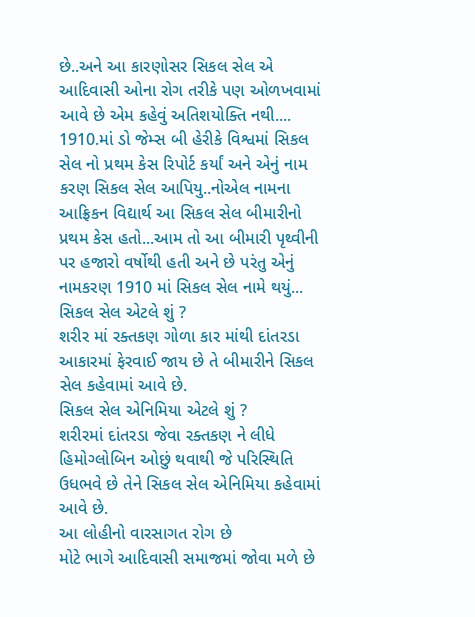છે..અને આ કારણોસર સિકલ સેલ એ આદિવાસી ઓના રોગ તરીકે પણ ઓળખવામાં આવે છે એમ કહેવું અતિશયોક્તિ નથી....
1910.માં ડો જેમ્સ બી હેરીકે વિશ્વમાં સિકલ સેલ નો પ્રથમ કેસ રિપોર્ટ કર્યાં અને એનું નામ કરણ સિકલ સેલ આપિયુ..નોએલ નામના આફ્રિકન વિદ્યાર્થ આ સિકલ સેલ બીમારીનો પ્રથમ કેસ હતો...આમ તો આ બીમારી પૃથ્વીની પર હજારો વર્ષોથી હતી અને છે પરંતુ એનું નામકરણ 1910 માં સિકલ સેલ નામે થયું...
સિકલ સેલ એટલે શું ?
શરીર માં રક્તકણ ગોળા કાર માંથી દાંતરડા આકારમાં ફેરવાઈ જાય છે તે બીમારીને સિકલ સેલ કહેવામાં આવે છે.
સિકલ સેલ એનિમિયા એટલે શું ?
શરીરમાં દાંતરડા જેવા રક્તકણ ને લીધે હિમોગ્લોબિન ઓછું થવાથી જે પરિસ્થિતિ ઉધભવે છે તેને સિકલ સેલ એનિમિયા કહેવામાં આવે છે.
આ લોહીનો વારસાગત રોગ છે
મોટે ભાગે આદિવાસી સમાજમાં જોવા મળે છે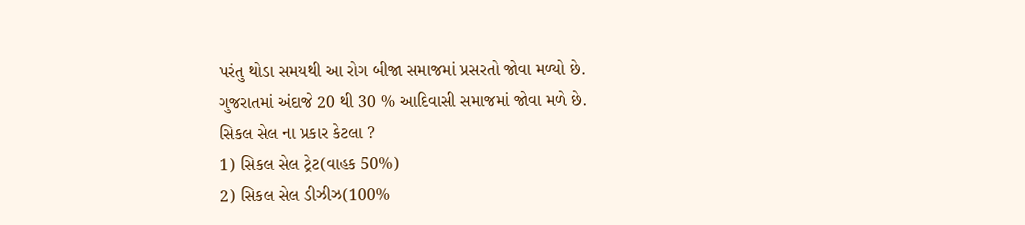પરંતુ થોડા સમયથી આ રોગ બીજા સમાજમાં પ્રસરતો જોવા મળ્યો છે.
ગુજરાતમાં અંદાજે 20 થી 30 % આદિવાસી સમાજમાં જોવા મળે છે.
સિકલ સેલ ના પ્રકાર કેટલા ?
1) સિકલ સેલ ટ્રેટ(વાહક 50%)
2) સિકલ સેલ ડીઝીઝ(100%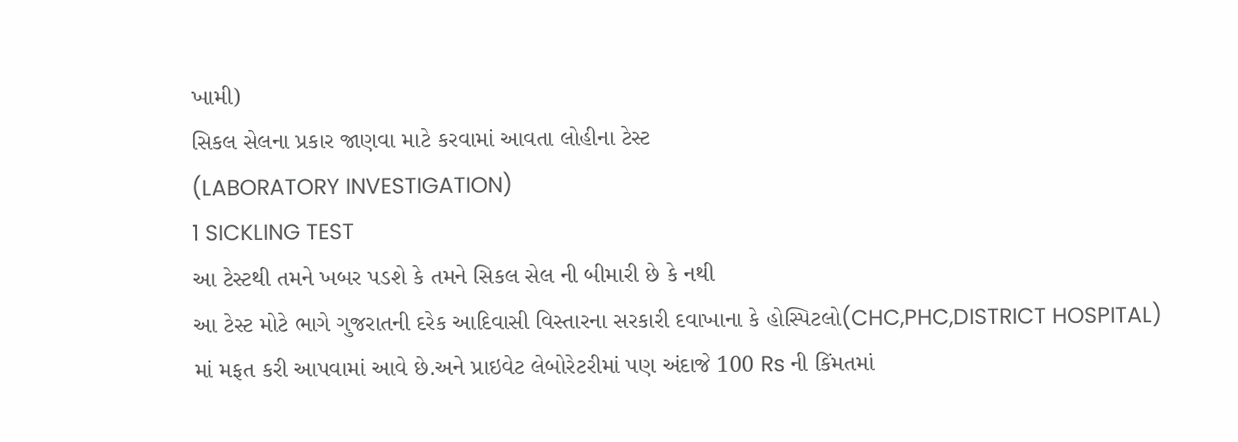ખામી)
સિકલ સેલના પ્રકાર જાણવા માટે કરવામાં આવતા લોહીના ટેસ્ટ
(LABORATORY INVESTIGATION)
1 SICKLING TEST
આ ટેસ્ટથી તમને ખબર પડશે કે તમને સિકલ સેલ ની બીમારી છે કે નથી
આ ટેસ્ટ મોટે ભાગે ગુજરાતની દરેક આદિવાસી વિસ્તારના સરકારી દવાખાના કે હોસ્પિટલો(CHC,PHC,DISTRICT HOSPITAL) માં મફત કરી આપવામાં આવે છે.અને પ્રાઇવેટ લેબોરેટરીમાં પણ અંદાજે 100 Rs ની કિંમતમાં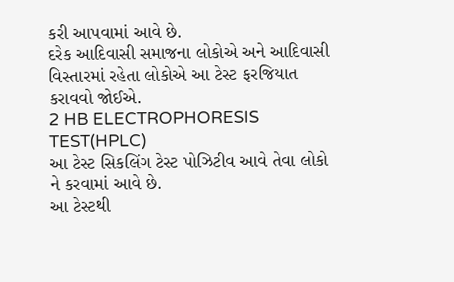કરી આપવામાં આવે છે.
દરેક આદિવાસી સમાજના લોકોએ અને આદિવાસી વિસ્તારમાં રહેતા લોકોએ આ ટેસ્ટ ફરજિયાત કરાવવો જોઈએ.
2 HB ELECTROPHORESIS TEST(HPLC)
આ ટેસ્ટ સિકલિંગ ટેસ્ટ પોઝિટીવ આવે તેવા લોકો ને કરવામાં આવે છે.
આ ટેસ્ટથી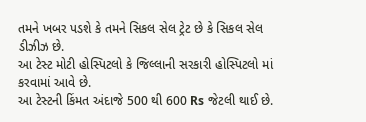તમને ખબર પડશે કે તમને સિકલ સેલ ટ્રેટ છે કે સિકલ સેલ ડીઝીઝ છે.
આ ટેસ્ટ મોટી હોસ્પિટલો કે જિલ્લાની સરકારી હોસ્પિટલો માં કરવામાં આવે છે.
આ ટેસ્ટની કિંમત અંદાજે 500 થી 600 Rs જેટલી થાઈ છે.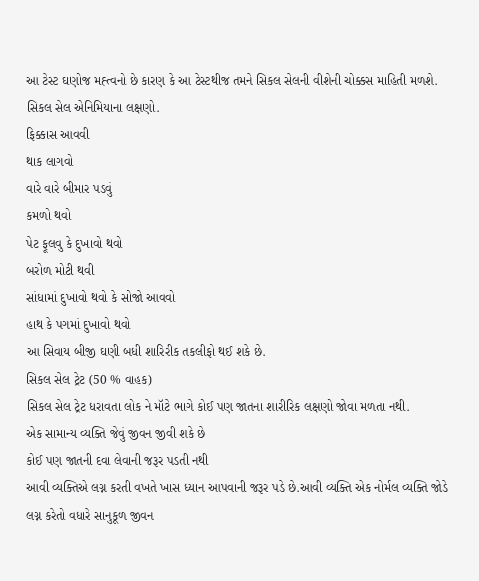આ ટેસ્ટ ઘણોજ મહ્ત્વનો છે કારણ કે આ ટેસ્ટથીજ તમને સિકલ સેલની વીશેની ચોક્કસ માહિતી મળશે.
સિકલ સેલ એનિમિયાના લક્ષણો.
ફિક્કાસ આવવી
થાક લાગવો
વારે વારે બીમાર પડવું
કમળો થવો
પેટ ફૂલવુ કે દુખાવો થવો
બરોળ મોટી થવી
સાંધામાં દુખાવો થવો કે સોજો આવવો
હાથ કે પગમાં દુખાવો થવો
આ સિવાય બીજી ઘણી બધી શારિરીક તકલીફો થઈ શકે છે.
સિકલ સેલ ટ્રેટ (50 % વાહક)
સિકલ સેલ ટ્રેટ ધરાવતા લોક ને મૉટે ભાગે કોઈ પણ જાતના શારીરિક લક્ષણો જોવા મળતા નથી.
એક સામાન્ય વ્યક્તિ જેવું જીવન જીવી શકે છે
કોઈ પણ જાતની દવા લેવાની જરૂર પડતી નથી
આવી વ્યક્તિએ લગ્ન કરતી વખતે ખાસ ધ્યાન આપવાની જરૂર પડે છે.આવી વ્યક્તિ એક નોર્મલ વ્યક્તિ જોડે લગ્ન કરેતો વધારે સાનુકૂળ જીવન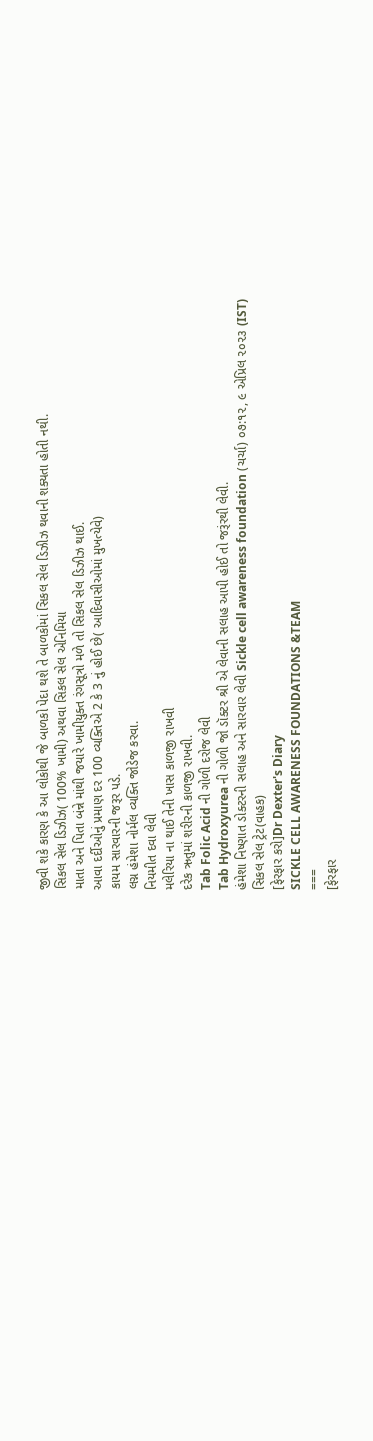જીવી શકે કારણ કે આ લોકોથી જે બાળકો પેદા થશે તે બાળકોમાં સિકલ સેલ ડિઝીઝ થવાની શક્યતા હોતી નથી.
સિકલ સેલ ડિઝીઝ( 100% ખામી) અથવા સિકલ સેલ એનિમિયા
માતા અને પિતા બંન્ને માંથી જયારે ખામીયુક્ત રંગસૂત્રો મળે તો સિકલ સેલ ડિઝીઝ થાઈ.
આવા દર્દીઓનું પ્રમાણ દર 100 વ્યક્તિએ 2 કે 3 નું હોઈ છે( આદિવાસીઓમાં મુખત્યેવે)
કાયમ સારવારની જરૂર પડે.
લગ્ન હંમેશા નોર્મલ વ્યક્તિ જોડેજ કરવા.
નિયમીત દવા લેવી
મલેરિયા ના થાઈ તેની ખાસ કાળજી રાખવી
દરેક ઋતુમાં શરીરની કાળજી રાખવી.
Tab Folic Acid ની ગોળી દરોજ લેવી
Tab Hydroxyurea ની ગોળી જો ડૉક્ટર શ્રી એ લેવાની સલાહ આપી હોઈ તો જરૂંરથી લેવી.
હંમેશા નિષ્ણાત ડોક્ટરની સલાહ અને સારવાર લેવી Sickle cell awareness foundation (ચર્ચા) ૦૭:૧૨, ૯ એપ્રિલ ૨૦૨૩ (IST)
સિકલ સેલ ટ્રેટ(વાહક)
[ફેરફાર કરો]Dr Dexter's Diary
SICKLE CELL AWARENESS FOUNDATIONS &TEAM
===
[ફેરફાર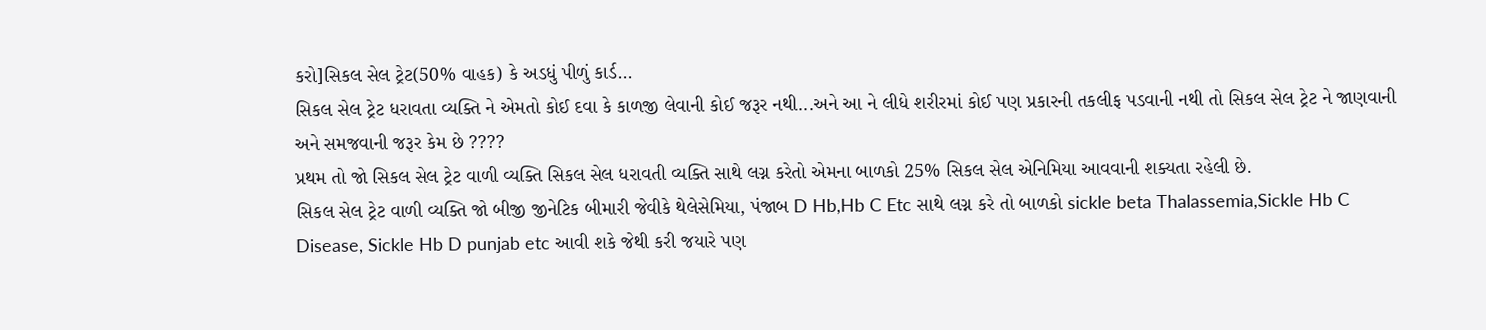કરો]સિકલ સેલ ટ્રેટ(50% વાહક) કે અડધું પીળું કાર્ડ...
સિકલ સેલ ટ્રેટ ધરાવતા વ્યક્તિ ને એમતો કોઈ દવા કે કાળજી લેવાની કોઈ જરૂર નથી...અને આ ને લીધે શરીરમાં કોઈ પણ પ્રકારની તકલીફ પડવાની નથી તો સિકલ સેલ ટ્રેટ ને જાણવાની અને સમજવાની જરૂર કેમ છે ????
પ્રથમ તો જો સિકલ સેલ ટ્રેટ વાળી વ્યક્તિ સિકલ સેલ ધરાવતી વ્યક્તિ સાથે લગ્ન કરેતો એમના બાળકો 25% સિકલ સેલ એનિમિયા આવવાની શક્યતા રહેલી છે.
સિકલ સેલ ટ્રેટ વાળી વ્યક્તિ જો બીજી જીનેટિક બીમારી જેવીકે થેલેસેમિયા, પંજાબ D Hb,Hb C Etc સાથે લગ્ન કરે તો બાળકો sickle beta Thalassemia,Sickle Hb C Disease, Sickle Hb D punjab etc આવી શકે જેથી કરી જયારે પણ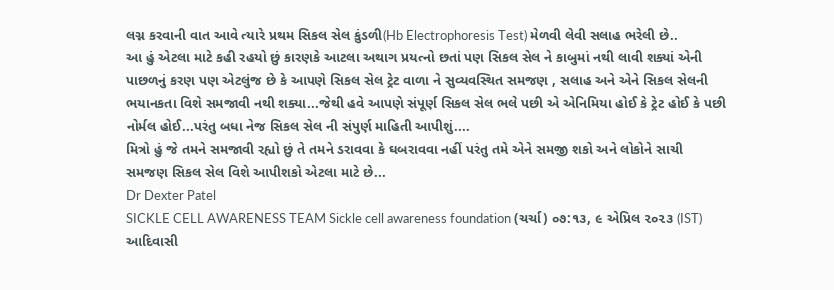લગ્ન કરવાની વાત આવે ત્યારે પ્રથમ સિકલ સેલ કુંડળી(Hb Electrophoresis Test) મેળવી લેવી સલાહ ભરેલી છે..
આ હું એટલા માટે કહી રહયો છું કારણકે આટલા અથાગ પ્રયત્નો છતાં પણ સિકલ સેલ ને કાબુમાં નથી લાવી શક્યાં એની પાછળનું કરણ પણ એટલુંજ છે કે આપણે સિકલ સેલ ટ્રેટ વાળા ને સુવ્યવસ્થિત સમજણ , સલાહ અને એને સિકલ સેલની ભયાનકતા વિશે સમજાવી નથી શક્યા...જેથી હવે આપણે સંપૂર્ણ સિકલ સેલ ભલે પછી એ એનિમિયા હોઈ કે ટ્રેટ હોઈ કે પછી નોર્મલ હોઈ...પરંતુ બધા નેજ સિકલ સેલ ની સંપુર્ણ માહિતી આપીશું....
મિત્રો હું જે તમને સમજાવી રહ્યો છું તે તમને ડરાવવા કે ઘબરાવવા નહીં પરંતુ તમે એને સમજી શકો અને લોકોને સાચી સમજણ સિકલ સેલ વિશે આપીશકો એટલા માટે છે...
Dr Dexter Patel
SICKLE CELL AWARENESS TEAM Sickle cell awareness foundation (ચર્ચા) ૦૭:૧૩, ૯ એપ્રિલ ૨૦૨૩ (IST)
આદિવાસી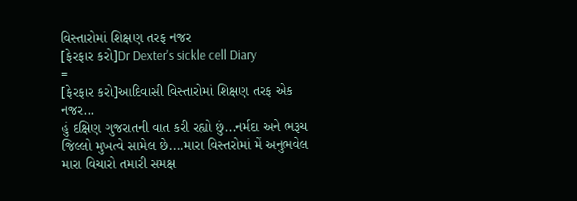વિસ્તારોમાં શિક્ષણ તરફ નજર
[ફેરફાર કરો]Dr Dexter's sickle cell Diary
=
[ફેરફાર કરો]આદિવાસી વિસ્તારોમાં શિક્ષણ તરફ એક નજર...
હું દક્ષિણ ગુજરાતની વાત કરી રહ્યો છું...નર્મદા અને ભરૂચ જિલ્લો મુખત્વે સામેલ છે....મારા વિસ્તરોમાં મેં અનુભવેલ મારા વિચારો તમારી સમક્ષ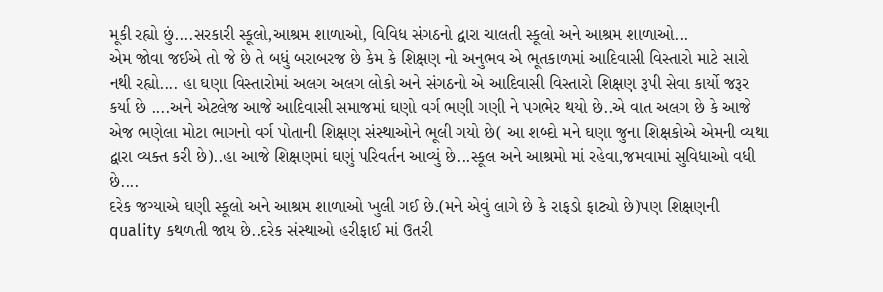મૂકી રહ્યો છું....સરકારી સ્કૂલો,આશ્રમ શાળાઓ, વિવિધ સંગઠનો દ્વારા ચાલતી સ્કૂલો અને આશ્રમ શાળાઓ...
એમ જોવા જઈએ તો જે છે તે બધું બરાબરજ છે કેમ કે શિક્ષણ નો અનુભવ એ ભૂતકાળમાં આદિવાસી વિસ્તારો માટે સારો નથી રહ્યો.... હા ઘણા વિસ્તારોમાં અલગ અલગ લોકો અને સંગઠનો એ આદિવાસી વિસ્તારો શિક્ષણ રૂપી સેવા કાર્યો જરૂર કર્યા છે ....અને એટલેજ આજે આદિવાસી સમાજમાં ઘણો વર્ગ ભણી ગણી ને પગભેર થયો છે..એ વાત અલગ છે કે આજે એજ ભણેલા મોટા ભાગનો વર્ગ પોતાની શિક્ષણ સંસ્થાઓને ભૂલી ગયો છે( આ શબ્દો મને ઘણા જુના શિક્ષકોએ એમની વ્યથા દ્વારા વ્યક્ત કરી છે)..હા આજે શિક્ષણમાં ઘણું પરિવર્તન આવ્યું છે...સ્કૂલ અને આશ્રમો માં રહેવા,જમવામાં સુવિધાઓ વધી છે....
દરેક જગ્યાએ ઘણી સ્કૂલો અને આશ્રમ શાળાઓ ખુલી ગઈ છે.(મને એવું લાગે છે કે રાફડો ફાટ્યો છે)પણ શિક્ષણની quality કથળતી જાય છે..દરેક સંસ્થાઓ હરીફાઈ માં ઉતરી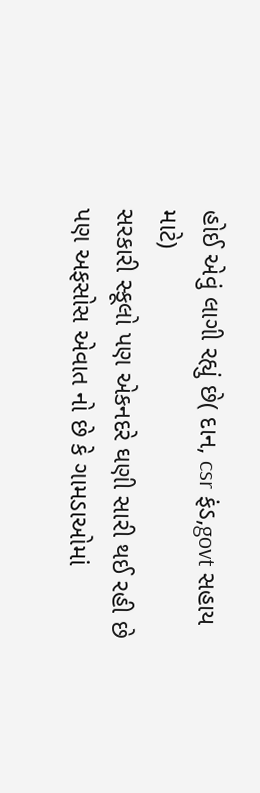હોઈ એવું લાગી રહ્યું છે( દાન, csr ફંડ,govt સહાય માટે)
સરકારી સ્કૂલો પણ એકનદરે ઘણી સારી થઈ રહી છે પણ અફસોસ એવાત નો છે કે ગામડાઓમાં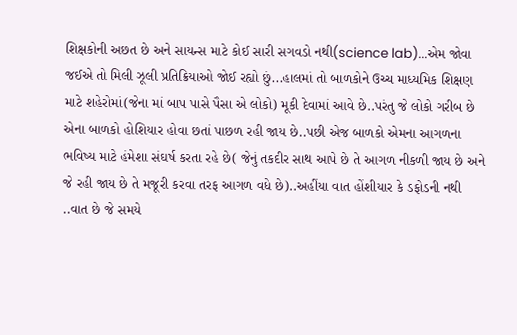શિક્ષકોની અછત છે અને સાયન્સ માટે કોઈ સારી સગવડો નથી(science lab)...એમ જોવા જઈએ તો મિલી ઝૂલી પ્રતિક્રિયાઓ જોઈ રહ્યો છું...હાલમાં તો બાળકોને ઉચ્ચ માધ્યમિક શિક્ષણ માટે શહેરોમાં(જેના માં બાપ પાસે પૈસા એ લોકો) મૂકી દેવામાં આવે છે..પરંતુ જે લોકો ગરીબ છે એના બાળકો હોશિયાર હોવા છતાં પાછળ રહી જાય છે..પછી એજ બાળકો એમના આગળના ભવિષ્ય માટે હંમેશા સંઘર્ષ કરતા રહે છે( જેનું તકદીર સાથ આપે છે તે આગળ નીકળી જાય છે અને જે રહી જાય છે તે મજૂરી કરવા તરફ આગળ વધે છે)..અહીંયા વાત હોંશીયાર કે ડફોડની નથી ..વાત છે જે સમયે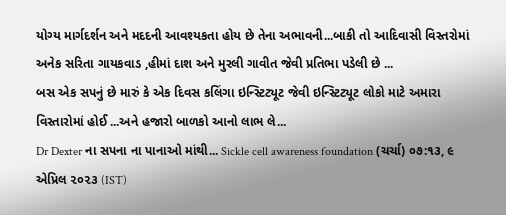યોગ્ય માર્ગદર્શન અને મદદની આવશ્યકતા હોય છે તેના અભાવની...બાકી તો આદિવાસી વિસ્તરોમાં અનેક સરિતા ગાયકવાડ ,હીમાં દાશ અને મુરલી ગાવીત જેવી પ્રતિભા પડેલી છે ...
બસ એક સપનું છે મારું કે એક દિવસ કલિંગા ઇન્સ્ટિટ્યૂટ જેવી ઇન્સ્ટિટ્યૂટ લોકો માટે અમારા વિસ્તારોમાં હોઈ ...અને હજારો બાળકો આનો લાભ લે...
Dr Dexter ના સપના ના પાનાઓ માંથી... Sickle cell awareness foundation (ચર્ચા) ૦૭:૧૩, ૯ એપ્રિલ ૨૦૨૩ (IST)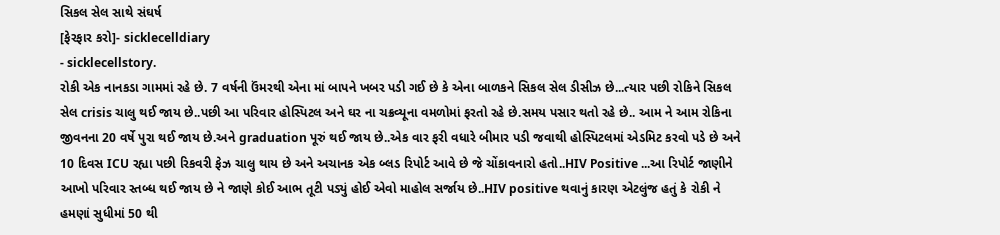સિકલ સેલ સાથે સંઘર્ષ
[ફેરફાર કરો]- sicklecelldiary
- sicklecellstory.
રોકી એક નાનકડા ગામમાં રહે છે. 7 વર્ષની ઉંમરથી એના માં બાપને ખબર પડી ગઈ છે કે એના બાળકને સિકલ સેલ ડીસીઝ છે...ત્યાર પછી રોકિને સિકલ સેલ crisis ચાલુ થઈ જાય છે..પછી આ પરિવાર હોસ્પિટલ અને ઘર ના ચક્રવ્યૂના વમળોમાં ફરતો રહે છે.સમય પસાર થતો રહે છે.. આમ ને આમ રોકિના જીવનના 20 વર્ષે પુરા થઈ જાય છે.અને graduation પૂરું થઈ જાય છે..એક વાર ફરી વધારે બીમાર પડી જવાથી હોસ્પિટલમાં એડમિટ કરવો પડે છે અને 10 દિવસ ICU રહ્યા પછી રિકવરી ફેઝ ચાલુ થાય છે અને અચાનક એક બ્લડ રિપોર્ટ આવે છે જે ચોંકાવનારો હતો..HIV Positive ...આ રિપોર્ટ જાણીને આખો પરિવાર સ્તબ્ધ થઈ જાય છે ને જાણે કોઈ આભ તૂટી પડ્યું હોઈ એવો માહોલ સર્જાય છે..HIV positive થવાનું કારણ એટલુંજ હતું કે રોકી ને હમણાં સુધીમાં 50 થી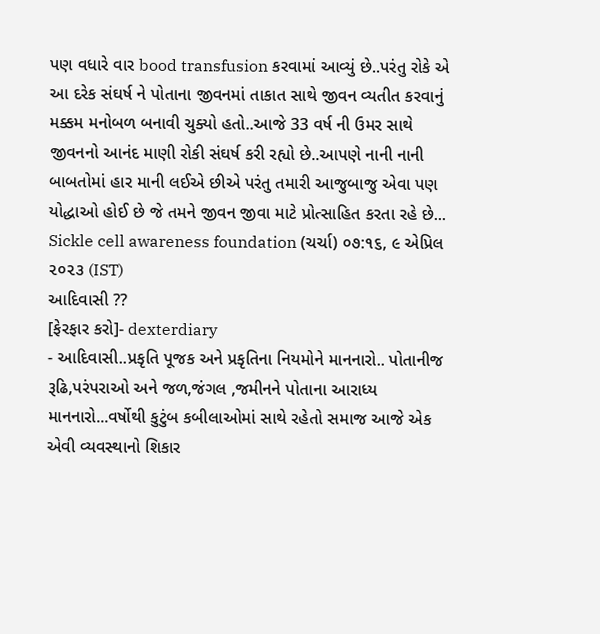પણ વધારે વાર bood transfusion કરવામાં આવ્યું છે..પરંતુ રોકે એ આ દરેક સંઘર્ષ ને પોતાના જીવનમાં તાકાત સાથે જીવન વ્યતીત કરવાનું મક્કમ મનોબળ બનાવી ચુક્યો હતો..આજે 33 વર્ષ ની ઉમર સાથે જીવનનો આનંદ માણી રોકી સંઘર્ષ કરી રહ્યો છે..આપણે નાની નાની બાબતોમાં હાર માની લઈએ છીએ પરંતુ તમારી આજુબાજુ એવા પણ યોદ્ધાઓ હોઈ છે જે તમને જીવન જીવા માટે પ્રોત્સાહિત કરતા રહે છે... Sickle cell awareness foundation (ચર્ચા) ૦૭:૧૬, ૯ એપ્રિલ ૨૦૨૩ (IST)
આદિવાસી ??
[ફેરફાર કરો]- dexterdiary
- આદિવાસી..પ્રકૃતિ પૂજક અને પ્રકૃતિના નિયમોને માનનારો.. પોતાનીજ રૂઢિ,પરંપરાઓ અને જળ,જંગલ ,જમીનને પોતાના આરાધ્ય માનનારો...વર્ષોથી કુટુંબ કબીલાઓમાં સાથે રહેતો સમાજ આજે એક એવી વ્યવસ્થાનો શિકાર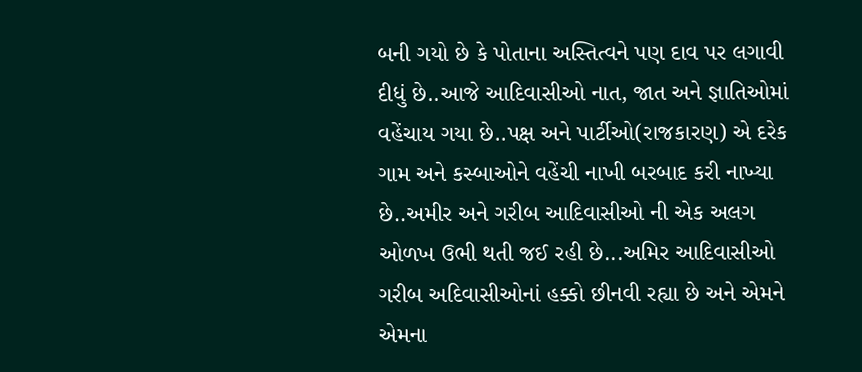બની ગયો છે કે પોતાના અસ્તિત્વને પણ દાવ પર લગાવી દીધું છે..આજે આદિવાસીઓ નાત, જાત અને જ્ઞાતિઓમાં વહેંચાય ગયા છે..પક્ષ અને પાર્ટીઓ(રાજકારણ) એ દરેક ગામ અને કસ્બાઓને વહેંચી નાખી બરબાદ કરી નાખ્યા છે..અમીર અને ગરીબ આદિવાસીઓ ની એક અલગ ઓળખ ઉભી થતી જઈ રહી છે...અમિર આદિવાસીઓ ગરીબ અદિવાસીઓનાં હક્કો છીનવી રહ્યા છે અને એમને એમના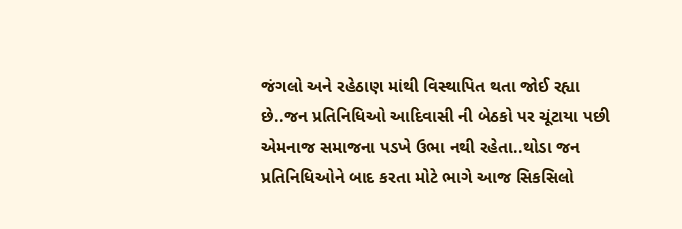જંગલો અને રહેઠાણ માંથી વિસ્થાપિત થતા જોઈ રહ્યા છે..જન પ્રતિનિધિઓ આદિવાસી ની બેઠકો પર ચૂંટાયા પછી એમનાજ સમાજના પડખે ઉભા નથી રહેતા..થોડા જન પ્રતિનિધિઓને બાદ કરતા મોટે ભાગે આજ સિકસિલો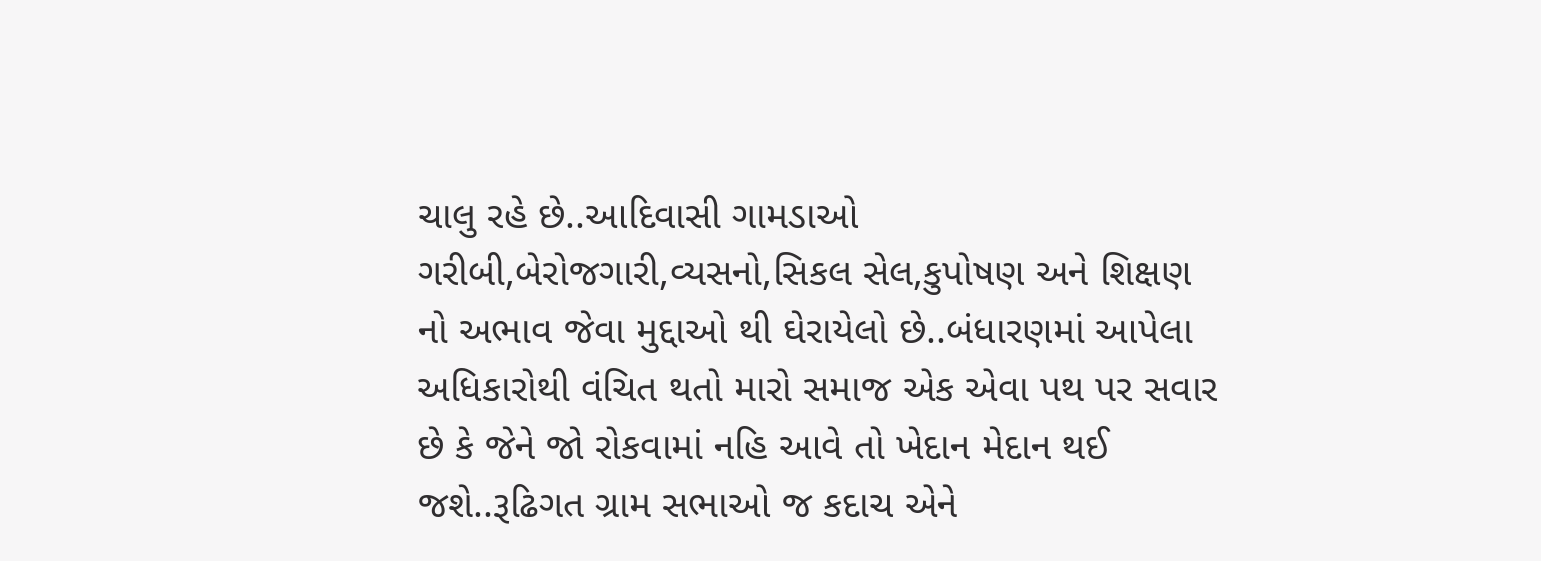ચાલુ રહે છે..આદિવાસી ગામડાઓ ગરીબી,બેરોજગારી,વ્યસનો,સિકલ સેલ,કુપોષણ અને શિક્ષણ નો અભાવ જેવા મુદ્દાઓ થી ઘેરાયેલો છે..બંધારણમાં આપેલા અધિકારોથી વંચિત થતો મારો સમાજ એક એવા પથ પર સવાર છે કે જેને જો રોકવામાં નહિ આવે તો ખેદાન મેદાન થઈ જશે..રૂઢિગત ગ્રામ સભાઓ જ કદાચ એને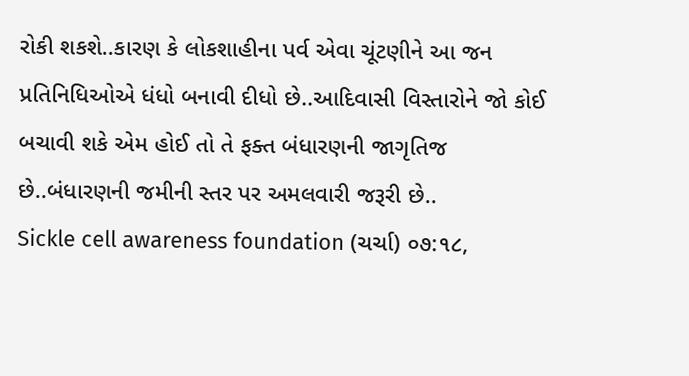રોકી શકશે..કારણ કે લોકશાહીના પર્વ એવા ચૂંટણીને આ જન પ્રતિનિધિઓએ ધંધો બનાવી દીધો છે..આદિવાસી વિસ્તારોને જો કોઈ બચાવી શકે એમ હોઈ તો તે ફક્ત બંધારણની જાગૃતિજ છે..બંધારણની જમીની સ્તર પર અમલવારી જરૂરી છે..
Sickle cell awareness foundation (ચર્ચા) ૦૭:૧૮,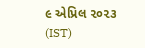૯ એપ્રિલ ૨૦૨૩ (IST)